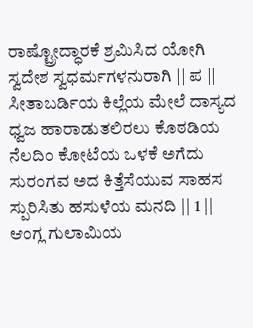ರಾಷ್ಟ್ರೋದ್ಧಾರಕೆ ಶ್ರಮಿಸಿದ ಯೋಗಿ ಸ್ವದೇಶ ಸ್ವಧರ್ಮಗಳನುರಾಗಿ || ಪ || ಸೀತಾಬರ್ಡಿಯ ಕಿಲ್ಲೆಯ ಮೇಲೆ ದಾಸ್ಯದ ಧ್ವಜ ಹಾರಾಡುತಲಿರಲು ಕೊಠಡಿಯ ನೆಲದಿಂ ಕೋಟೆಯ ಒಳಕೆ ಅಗೆದು ಸುರಂಗವ ಅದ ಕಿತ್ತೆಸೆಯುವ ಸಾಹಸ ಸ್ಪುರಿಸಿತು ಹಸುಳೆಯ ಮನದಿ || 1 || ಆಂಗ್ಲ ಗುಲಾಮಿಯ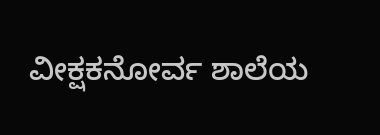ವೀಕ್ಷಕನೋರ್ವ ಶಾಲೆಯ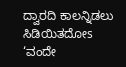ದ್ವಾರದಿ ಕಾಲನ್ನಿಡಲು ಸಿಡಿಯಿತದೋs ‘ವಂದೇ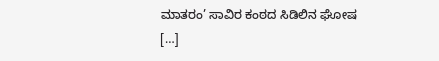ಮಾತರಂ’ ಸಾವಿರ ಕಂಠದ ಸಿಡಿಲಿನ ಘೋಷ […]